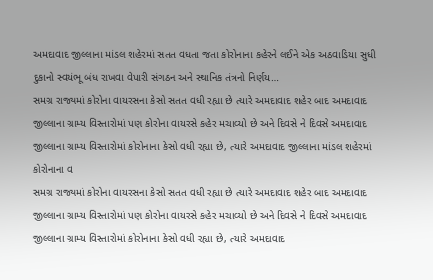અમદાવાદ જીલ્લાના માંડલ શહેરમાં સતત વધતા જતા કોરોનાના કહેરને લઈને એક અઠવાડિયા સુધી દુકાનો સ્વયંભૂ બંધ રાખવા વેપારી સંગઠન અને સ્થાનિક તંત્રનો નિર્ણય…
સમગ્ર રાજ્યમાં કોરોના વાયરસના કેસો સતત વધી રહ્યા છે ત્યારે અમદાવાદ શહેર બાદ અમદાવાદ જીલ્લાના ગ્રામ્ય વિસ્તારોમાં પણ કોરોના વાયરસે કહેર મચાવ્યો છે અને દિવસે ને દિવસે અમદાવાદ જીલ્લાના ગ્રામ્ય વિસ્તારોમાં કોરોનાના કેસો વધી રહ્યા છે, ત્યારે અમદાવાદ જીલ્લાના માંડલ શહેરમાં કોરોનાના વ
સમગ્ર રાજ્યમાં કોરોના વાયરસના કેસો સતત વધી રહ્યા છે ત્યારે અમદાવાદ શહેર બાદ અમદાવાદ જીલ્લાના ગ્રામ્ય વિસ્તારોમાં પણ કોરોના વાયરસે કહેર મચાવ્યો છે અને દિવસે ને દિવસે અમદાવાદ જીલ્લાના ગ્રામ્ય વિસ્તારોમાં કોરોનાના કેસો વધી રહ્યા છે, ત્યારે અમદાવાદ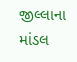જીલ્લાના માંડલ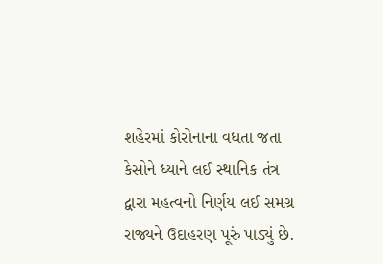શહેરમાં કોરોનાના વધતા જતા કેસોને ધ્યાને લઈ સ્થાનિક તંત્ર દ્વારા મહત્વનો નિર્ણય લઈ સમગ્ર રાજ્યને ઉદાહરણ પૂરું પાડ્યું છે.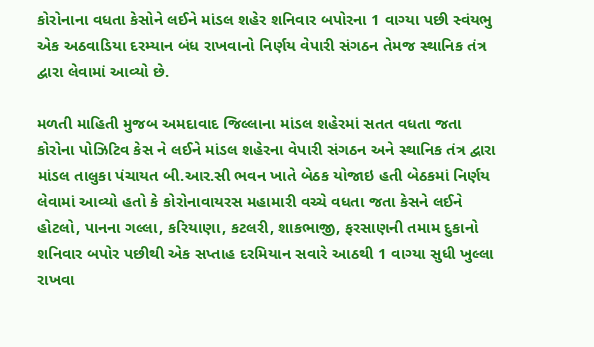કોરોનાના વધતા કેસોને લઈને માંડલ શહેર શનિવાર બપોરના 1 વાગ્યા પછી સ્વંયભુ એક અઠવાડિયા દરમ્યાન બંધ રાખવાનો નિર્ણય વેપારી સંગઠન તેમજ સ્થાનિક તંત્ર દ્વારા લેવામાં આવ્યો છે.

મળતી માહિતી મુજબ અમદાવાદ જિલ્લાના માંડલ શહેરમાં સતત વધતા જતા કોરોના પોઝિટિવ કેસ ને લઈને માંડલ શહેરના વેપારી સંગઠન અને સ્થાનિક તંત્ર દ્વારા માંડલ તાલુકા પંચાયત બી.આર.સી ભવન ખાતે બેઠક યોજાઇ હતી બેઠકમાં નિર્ણય લેવામાં આવ્યો હતો કે કોરોનાવાયરસ મહામારી વચ્ચે વધતા જતા કેસને લઈને હોટલો, પાનના ગલ્લા, કરિયાણા, કટલરી, શાકભાજી, ફરસાણની તમામ દુકાનો શનિવાર બપોર પછીથી એક સપ્તાહ દરમિયાન સવારે આઠથી 1 વાગ્યા સુધી ખુલ્લા રાખવા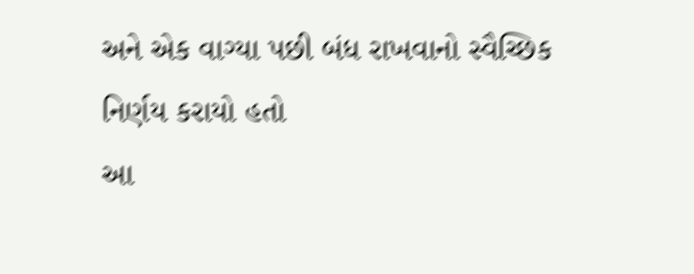અને એક વાગ્યા પછી બંધ રાખવાનો સ્વૈચ્છિક નિર્ણય કરાયો હતો
આ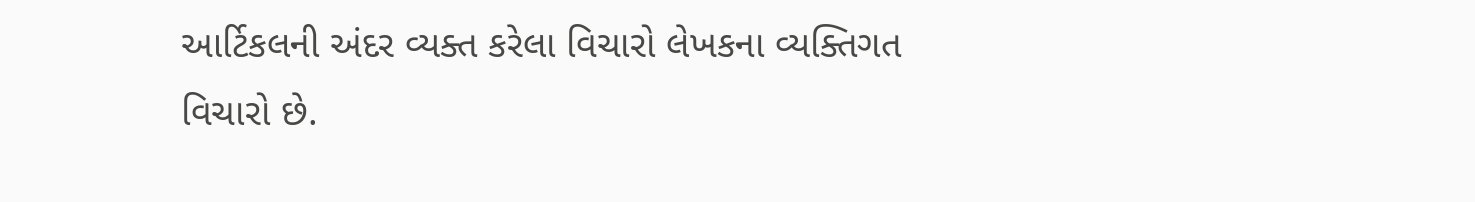આર્ટિકલની અંદર વ્યક્ત કરેલા વિચારો લેખકના વ્યક્તિગત વિચારો છે.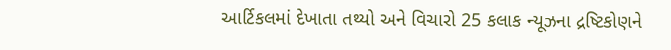આર્ટિકલમાં દેખાતા તથ્યો અને વિચારો 25 કલાક ન્યૂઝના દ્રષ્ટિકોણને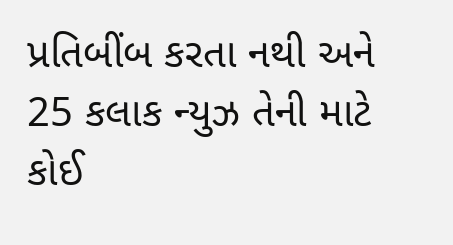પ્રતિબીંબ કરતા નથી અને 25 કલાક ન્યુઝ તેની માટે કોઈ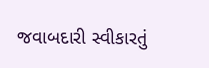જવાબદારી સ્વીકારતું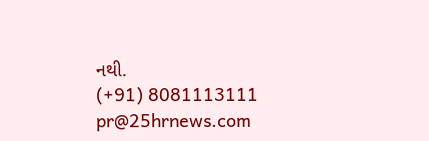નથી.
(+91) 8081113111
pr@25hrnews.com